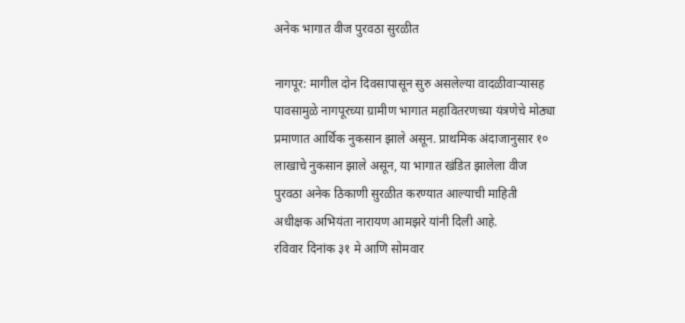अनेक भागात वीज पुरवठा सुरळीत

नागपूर: मागील दोन दिवसापासून सुरु असलेल्या वादळीवाऱ्यासह पावसामुळे नागपूरच्या ग्रामीण भागात महावितरणच्या यंत्रणेचे मोठ्या प्रमाणात आर्थिक नुकसान झाले असून. प्राथमिक अंदाजानुसार १० लाखाचे नुकसान झाले असून, या भागात खंडित झालेला वीज पुरवठा अनेक ठिकाणी सुरळीत करण्यात आल्याची माहिती अधीक्षक अभियंता नारायण आमझरे यांनी दिली आहे.
रविवार दिनांक ३१ मे आणि सोमवार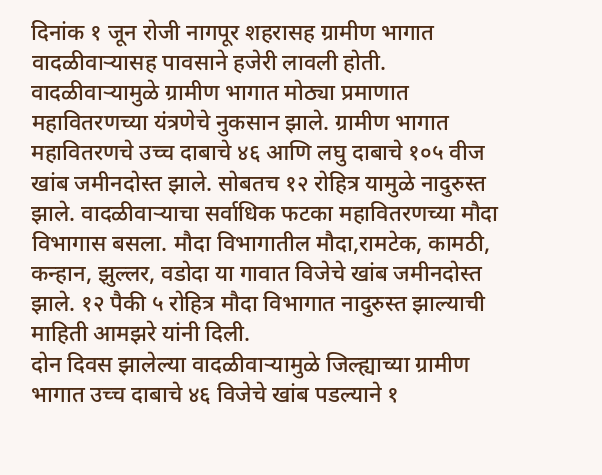दिनांक १ जून रोजी नागपूर शहरासह ग्रामीण भागात वादळीवाऱ्यासह पावसाने हजेरी लावली होती. वादळीवाऱ्यामुळे ग्रामीण भागात मोठ्या प्रमाणात महावितरणच्या यंत्रणेचे नुकसान झाले. ग्रामीण भागात महावितरणचे उच्च दाबाचे ४६ आणि लघु दाबाचे १०५ वीज खांब जमीनदोस्त झाले. सोबतच १२ रोहित्र यामुळे नादुरुस्त झाले. वादळीवाऱ्याचा सर्वाधिक फटका महावितरणच्या मौदा विभागास बसला. मौदा विभागातील मौदा,रामटेक, कामठी, कन्हान, झुल्लर, वडोदा या गावात विजेचे खांब जमीनदोस्त झाले. १२ पैकी ५ रोहित्र मौदा विभागात नादुरुस्त झाल्याची माहिती आमझरे यांनी दिली.
दोन दिवस झालेल्या वादळीवाऱ्यामुळे जिल्ह्याच्या ग्रामीण भागात उच्च दाबाचे ४६ विजेचे खांब पडल्याने १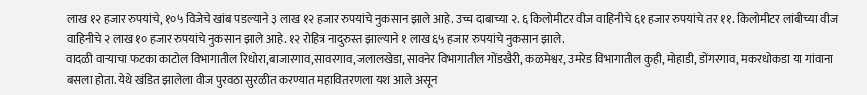लाख १२ हजार रुपयांचे, १०५ विजेचे खांब पडल्याने ३ लाख १२ हजार रुपयांचे नुकसान झाले आहे. उच्च दाबाच्या २. ६ किलोमीटर वीज वाहिनीचे ६१ हजार रुपयांचे तर ११. किलोमीटर लांबीच्या वीज वाहिनीचे २ लाख १० हजार रुपयांचे नुकसान झाले आहे. १२ रोहित्र नादुरुस्त झाल्याने १ लाख ६५ हजार रुपयांचे नुकसान झाले.
वादळी वाऱ्याचा फटका काटोल विभागातील रिधोरा,बाजारगाव,सावरगाव,जलालखेडा, सावनेर विभागातील गोंडखैरी, कळमेश्वर, उमरेड विभागातील कुही, मोहाडी, डोंगरगाव, मकरधोकडा या गांवाना बसला होता. येथे खंडित झालेला वीज पुरवठा सुरळीत करण्यात महावितरणला यश आले असून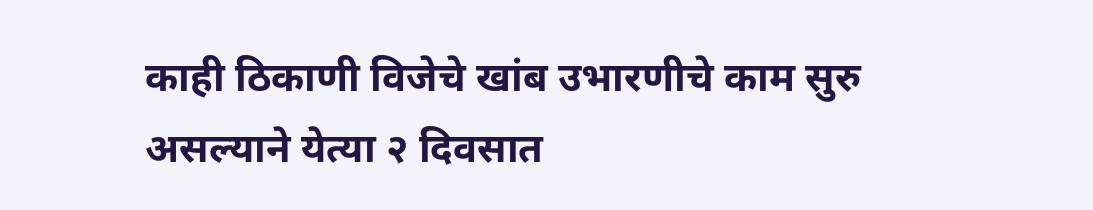काही ठिकाणी विजेचे खांब उभारणीचे काम सुरु असल्याने येत्या २ दिवसात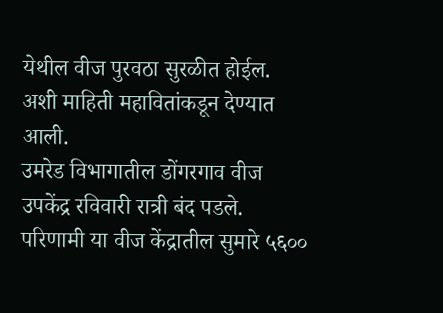येथील वीज पुरवठा सुरळीत होईल. अशी माहिती महावितांकडून देण्यात आली.
उमरेड विभागातील डोंगरगाव वीज उपकेंद्र रविवारी रात्री बंद पडले. परिणामी या वीज केंद्रातील सुमारे ५६००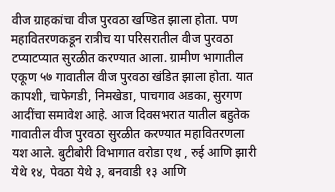वीज ग्राहकांचा वीज पुरवठा खण्डित झाला होता. पण महावितरणकडून रात्रीच या परिसरातील वीज पुरवठा टप्याटप्यात सुरळीत करण्यात आला. ग्रामीण भागातील एकूण ५७ गावातील वीज पुरवठा खंडित झाला होता. यात कापशी, चाफेगडी, निमखेडा, पाचगाव अडका, सुरगण आदींचा समावेश आहे. आज दिवसभरात यातील बहुतेक गावातील वीज पुरवठा सुरळीत करण्यात महावितरणला यश आले. बुटीबोरी विभागात वरोडा एथ , रुई आणि झारी येथे १४, पेवठा येथे ३, बनवाडी १३ आणि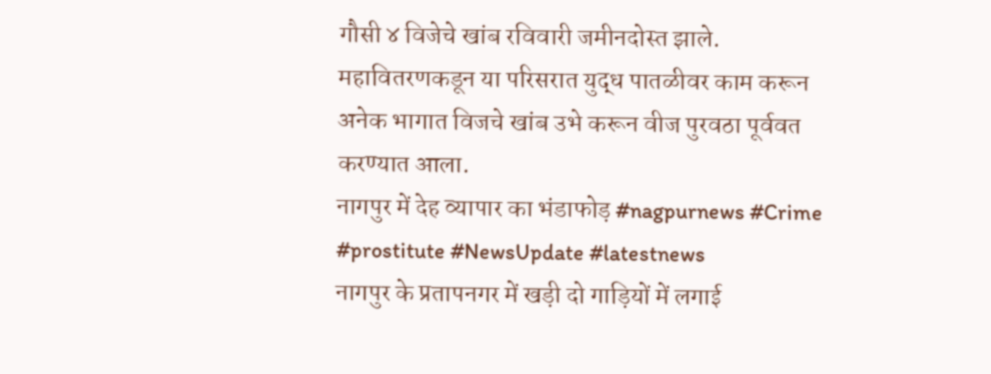गौसी ४ विजेचे खांब रविवारी जमीनदोस्त झाले. महावितरणकडून या परिसरात युद्ध पातळीवर काम करून अनेक भागात विजचे खांब उभे करून वीज पुरवठा पूर्ववत करण्यात आला.
नागपुर में देह व्यापार का भंडाफोड़ #nagpurnews #Crime #prostitute #NewsUpdate #latestnews
नागपुर के प्रतापनगर में खड़ी दो गाड़ियों में लगाई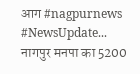आग #nagpurnews #NewsUpdate...
नागपुर मनपा का 5200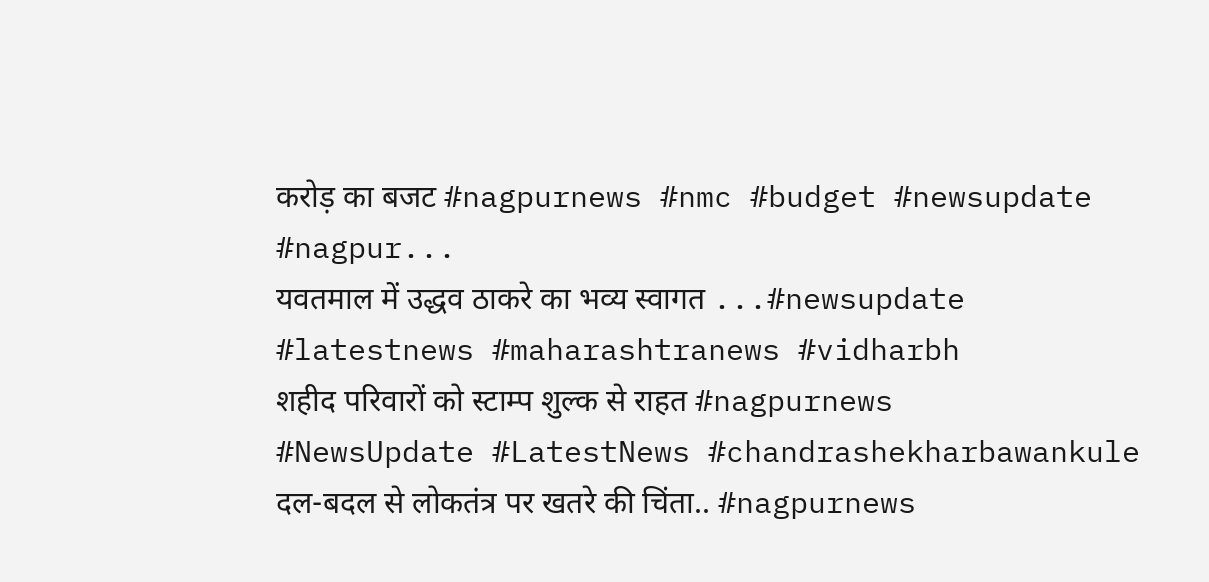करोड़ का बजट #nagpurnews #nmc #budget #newsupdate #nagpur...
यवतमाल में उद्धव ठाकरे का भव्य स्वागत ...#newsupdate #latestnews #maharashtranews #vidharbh
शहीद परिवारों को स्टाम्प शुल्क से राहत #nagpurnews #NewsUpdate #LatestNews #chandrashekharbawankule
दल-बदल से लोकतंत्र पर खतरे की चिंता.. #nagpurnews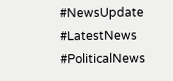#NewsUpdate #LatestNews #PoliticalNews